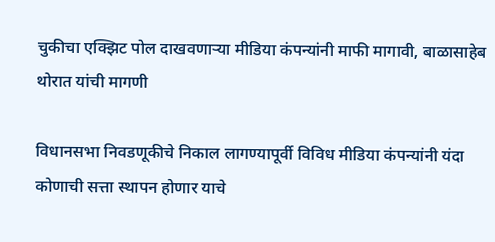चुकीचा एक्झिट पोल दाखवणाऱ्या मीडिया कंपन्यांनी माफी मागावी, बाळासाहेब थोरात यांची मागणी

विधानसभा निवडणूकीचे निकाल लागण्यापूर्वी विविध मीडिया कंपन्यांनी यंदा कोणाची सत्ता स्थापन होणार याचे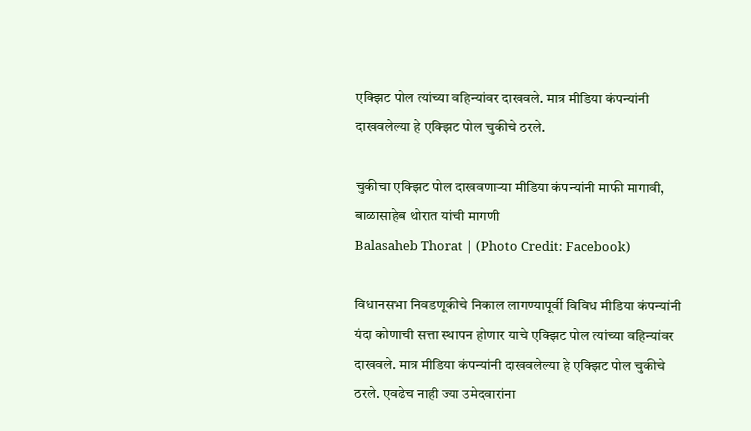एक्झिट पोल त्यांच्या वहिन्यांवर दाखवले. मात्र मीडिया कंपन्यांनी दाखवलेल्या हे एक्झिट पोल चुकीचे ठरले.

चुकीचा एक्झिट पोल दाखवणाऱ्या मीडिया कंपन्यांनी माफी मागावी, बाळासाहेब थोरात यांची मागणी
Balasaheb Thorat | (Photo Credit: Facebook)

विधानसभा निवडणूकीचे निकाल लागण्यापूर्वी विविध मीडिया कंपन्यांनी यंदा कोणाची सत्ता स्थापन होणार याचे एक्झिट पोल त्यांच्या वहिन्यांवर दाखवले. मात्र मीडिया कंपन्यांनी दाखवलेल्या हे एक्झिट पोल चुकीचे ठरले. एवढेच नाही ज्या उमेदवारांना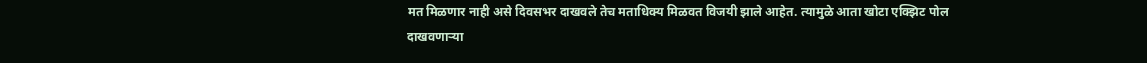मत मिळणार नाही असे दिवसभर दाखवले तेच मताधिक्य मिळवत विजयी झाले आहेत. त्यामुळे आता खोटा एक्झिट पोल दाखवणाऱ्या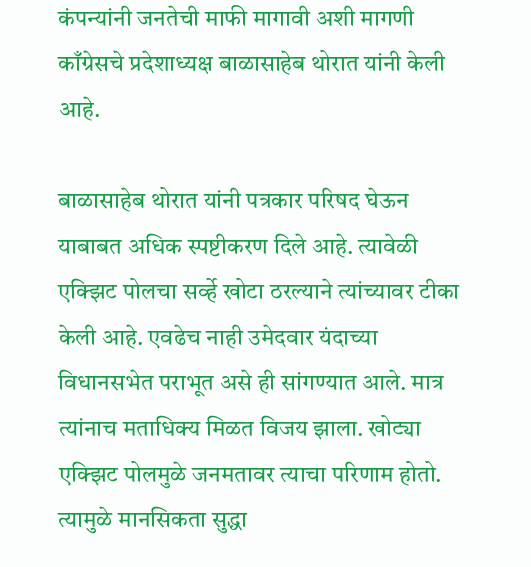कंपन्यांनी जनतेची माफी मागावी अशी मागणी काँग्रेसचे प्रदेशाध्यक्ष बाळासाहेब थोरात यांनी केली आहे.

बाळासाहेब थोरात यांनी पत्रकार परिषद घेऊन याबाबत अधिक स्पष्टीकरण दिले आहे. त्यावेळी एक्झिट पोलचा सर्व्हे खोटा ठरल्याने त्यांच्यावर टीका केली आहे. एवढेच नाही उमेदवार यंदाच्या विधानसभेत पराभूत असे ही सांगण्यात आले. मात्र त्यांनाच मताधिक्य मिळत विजय झाला. खोट्या एक्झिट पोलमुळे जनमतावर त्याचा परिणाम होतो. त्यामुळे मानसिकता सुद्धा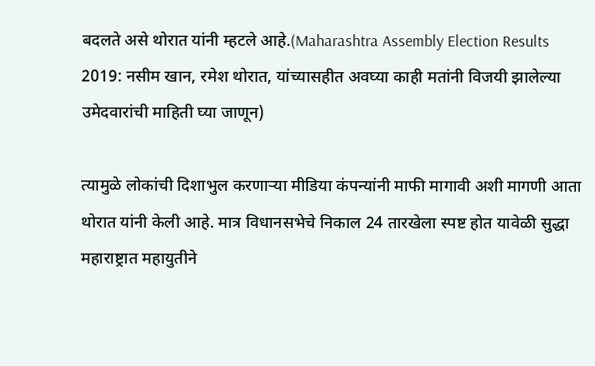बदलते असे थोरात यांनी म्हटले आहे.(Maharashtra Assembly Election Results 2019: नसीम खान, रमेश थोरात, यांच्यासहीत अवघ्या काही मतांनी विजयी झालेल्या उमेदवारांची माहिती घ्या जाणून)

त्यामुळे लोकांची दिशाभुल करणाऱ्या मीडिया कंपन्यांनी माफी मागावी अशी मागणी आता थोरात यांनी केली आहे. मात्र विधानसभेचे निकाल 24 तारखेला स्पष्ट होत यावेळी सुद्धा महाराष्ट्रात महायुतीने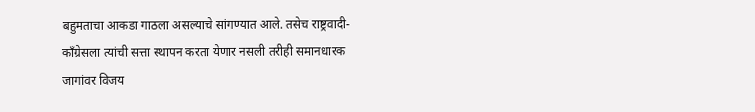बहुमताचा आकडा गाठला असल्याचे सांगण्यात आले. तसेच राष्ट्रवादी-काँग्रेसला त्यांची सत्ता स्थापन करता येणार नसली तरीही समानधारक जागांवर विजय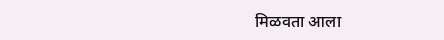मिळवता आला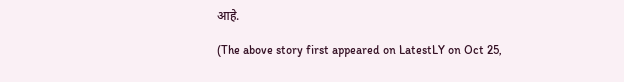आहे.

(The above story first appeared on LatestLY on Oct 25,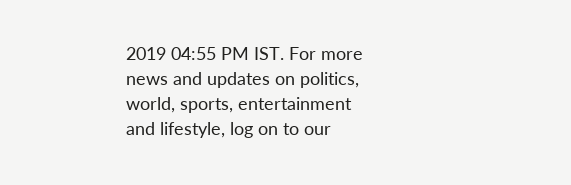2019 04:55 PM IST. For more news and updates on politics, world, sports, entertainment and lifestyle, log on to our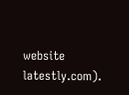website latestly.com).